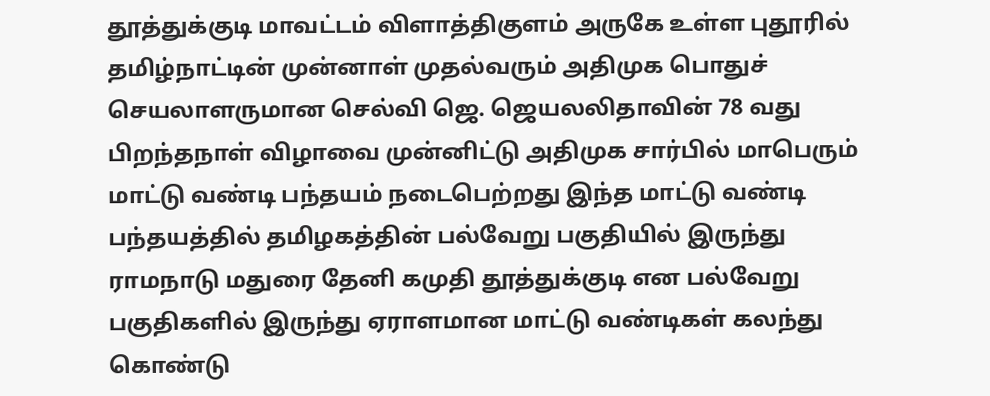தூத்துக்குடி மாவட்டம் விளாத்திகுளம் அருகே உள்ள புதூரில் தமிழ்நாட்டின் முன்னாள் முதல்வரும் அதிமுக பொதுச் செயலாளருமான செல்வி ஜெ. ஜெயலலிதாவின் 78 வது பிறந்தநாள் விழாவை முன்னிட்டு அதிமுக சார்பில் மாபெரும் மாட்டு வண்டி பந்தயம் நடைபெற்றது இந்த மாட்டு வண்டி பந்தயத்தில் தமிழகத்தின் பல்வேறு பகுதியில் இருந்து ராமநாடு மதுரை தேனி கமுதி தூத்துக்குடி என பல்வேறு பகுதிகளில் இருந்து ஏராளமான மாட்டு வண்டிகள் கலந்து கொண்டு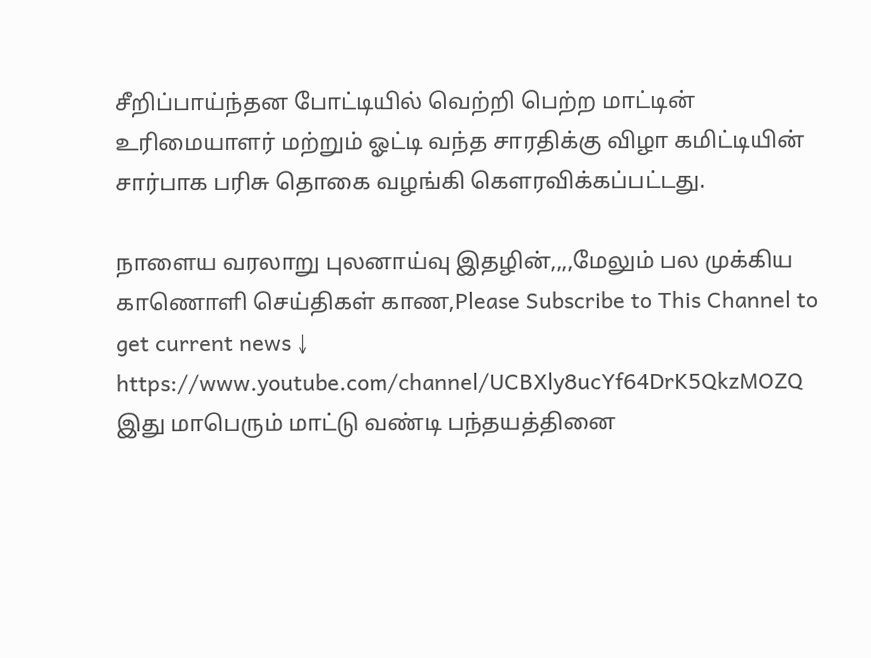சீறிப்பாய்ந்தன போட்டியில் வெற்றி பெற்ற மாட்டின் உரிமையாளர் மற்றும் ஓட்டி வந்த சாரதிக்கு விழா கமிட்டியின் சார்பாக பரிசு தொகை வழங்கி கௌரவிக்கப்பட்டது.

நாளைய வரலாறு புலனாய்வு இதழின்,,,,மேலும் பல முக்கிய காணொளி செய்திகள் காண,Please Subscribe to This Channel to get current news ↓
https://www.youtube.com/channel/UCBXly8ucYf64DrK5QkzMOZQ
இது மாபெரும் மாட்டு வண்டி பந்தயத்தினை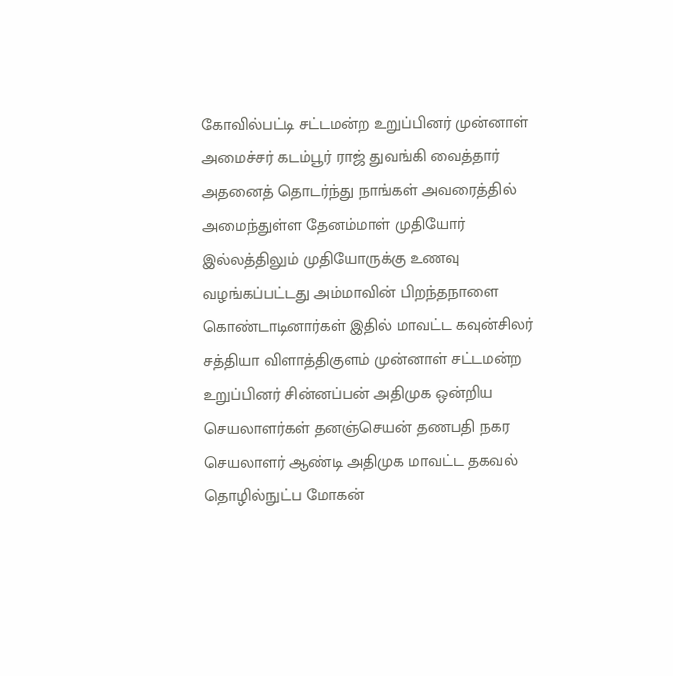கோவில்பட்டி சட்டமன்ற உறுப்பினர் முன்னாள் அமைச்சர் கடம்பூர் ராஜ் துவங்கி வைத்தார் அதனைத் தொடர்ந்து நாங்கள் அவரைத்தில் அமைந்துள்ள தேனம்மாள் முதியோர் இல்லத்திலும் முதியோருக்கு உணவு வழங்கப்பட்டது அம்மாவின் பிறந்தநாளை கொண்டாடினார்கள் இதில் மாவட்ட கவுன்சிலர் சத்தியா விளாத்திகுளம் முன்னாள் சட்டமன்ற உறுப்பினர் சின்னப்பன் அதிமுக ஒன்றிய செயலாளர்கள் தனஞ்செயன் தணபதி நகர செயலாளர் ஆண்டி அதிமுக மாவட்ட தகவல் தொழில்நுட்ப மோகன்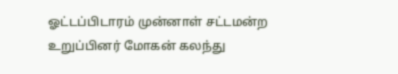ஓட்டப்பிடாரம் முன்னாள் சட்டமன்ற உறுப்பினர் மோகன் கலந்து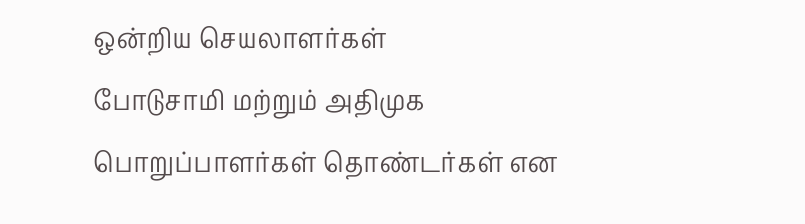ஒன்றிய செயலாளர்கள்
போடுசாமி மற்றும் அதிமுக பொறுப்பாளர்கள் தொண்டர்கள் என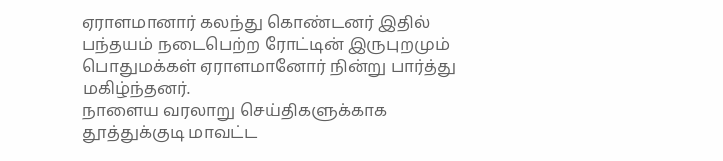ஏராளமானார் கலந்து கொண்டனர் இதில் பந்தயம் நடைபெற்ற ரோட்டின் இருபுறமும் பொதுமக்கள் ஏராளமானோர் நின்று பார்த்து மகிழ்ந்தனர்.
நாளைய வரலாறு செய்திகளுக்காக
தூத்துக்குடி மாவட்ட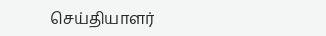செய்தியாளர்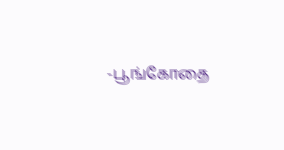-பூங்கோதை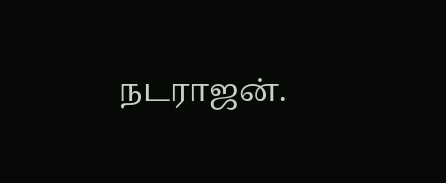நடராஜன்.